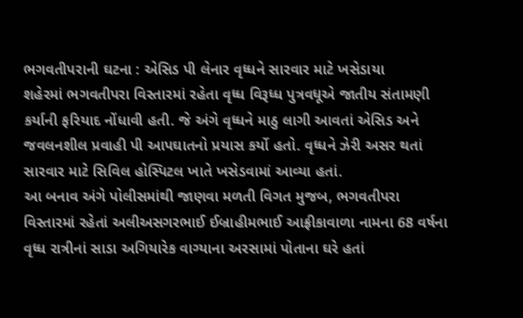ભગવતીપરાની ઘટના : એસિડ પી લેનાર વૃધ્ધને સારવાર માટે ખસેડાયા
શહેરમાં ભગવતીપરા વિસ્તારમાં રહેતા વૃધ્ધ વિરૂધ્ધ પુત્રવધૂએ જાતીય સંતામણી કર્યાની ફરિયાદ નોંધાવી હતી. જે અંગે વૃધ્ધને માઠુ લાગી આવતાં એસિડ અને જવલનશીલ પ્રવાહી પી આપઘાતનો પ્રયાસ કર્યો હતો. વૃધ્ધને ઝેરી અસર થતાં સારવાર માટે સિવિલ હોસ્પિટલ ખાતે ખસેડવામાં આવ્યા હતાં.
આ બનાવ અંગે પોલીસમાંથી જાણવા મળતી વિગત મુજબ, ભગવતીપરા વિસ્તારમાં રહેતાં અલીઅસગરભાઈ ઈબ્રાહીમભાઈ આફ્રીકાવાળા નામના 68 વર્ષના વૃધ્ધ રાત્રીનાં સાડા અગિયારેક વાગ્યાના અરસામાં પોતાના ઘરે હતાં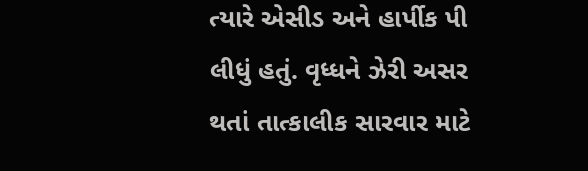ત્યારે એસીડ અને હાર્પીક પી લીધું હતું. વૃધ્ધને ઝેરી અસર થતાં તાત્કાલીક સારવાર માટે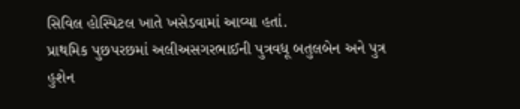સિવિલ હોસ્પિટલ ખાતે ખસેડવામાં આવ્યા હતાં.
પ્રાથમિક પુછપરછમાં અલીઅસગરભાઈની પુત્રવધૂ બતુલબેન અને પુત્ર હુશેન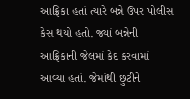આફ્રિકા હતાં ત્યારે બન્ને ઉપર પોલીસ કેસ થયો હતો. જ્યાં બન્નેની આફ્રિકાની જેલમાં કેદ કરવામાં આવ્યા હતાં. જેમાંથી છુટીને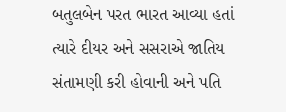બતુલબેન પરત ભારત આવ્યા હતાં ત્યારે દીયર અને સસરાએ જાતિય સંતામણી કરી હોવાની અને પતિ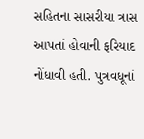સહિતના સાસરીયા ત્રાસ આપતાં હોવાની ફરિયાદ નોંધાવી હતી. પુત્રવધૂનાં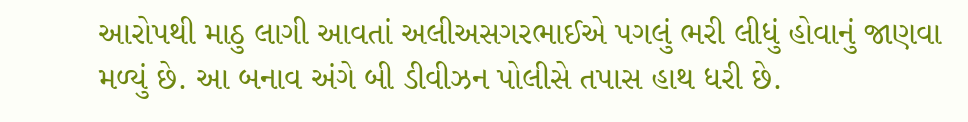આરોપથી માઠુ લાગી આવતાં અલીઅસગરભાઈએ પગલું ભરી લીધું હોવાનું જાણવા મળ્યું છે. આ બનાવ અંગે બી ડીવીઝન પોલીસે તપાસ હાથ ધરી છે.